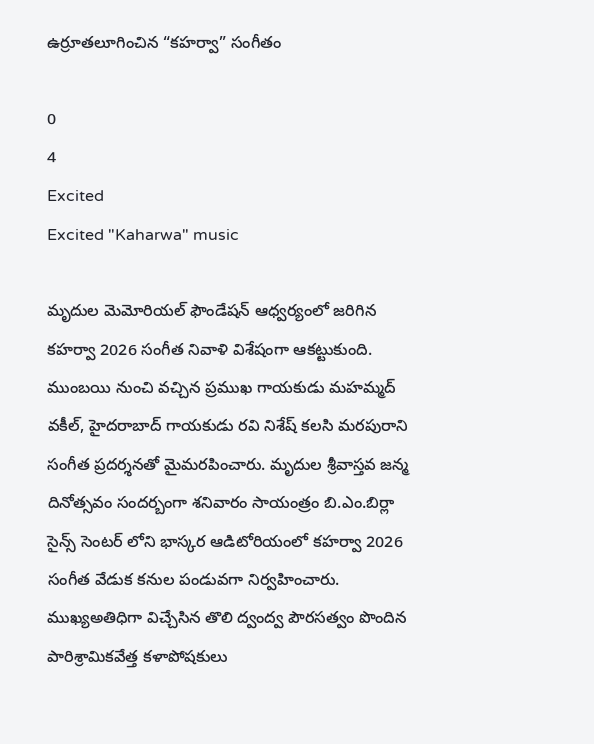ఉర్రూతలూగించిన “కహర్వా” సంగీతం

0
4
Excited
Excited "Kaharwa" music

మృదుల మెమోరియల్ ఫౌండేషన్ ఆధ్వర్యంలో జరిగిన కహర్వా 2026 సంగీత నివాళి విశేషంగా ఆకట్టుకుంది. ముంబయి నుంచి వచ్చిన ప్రముఖ గాయకుడు మహమ్మద్ వకీల్, హైదరాబాద్ గాయకుడు రవి నిశేష్ కలసి మరపురాని సంగీత ప్రదర్శనతో మైమరపించారు. మృదుల శ్రీవాస్తవ జన్మ దినోత్సవం సందర్బంగా శనివారం సాయంత్రం బి.ఎం.బిర్లా సైన్స్ సెంటర్ లోని భాస్కర ఆడిటోరియంలో కహర్వా 2026 సంగీత వేడుక కనుల పండువగా నిర్వహించారు. ముఖ్యఅతిధిగా విచ్చేసిన తొలి ద్వంద్వ పౌరసత్వం పొందిన పారిశ్రామికవేత్త కళాపోషకులు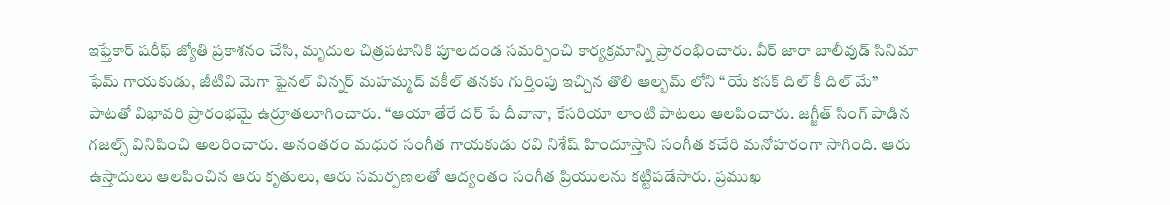ఇఫ్తేకార్ షరీఫ్ జ్యోతి ప్రకాశనం చేసి, మృదుల చిత్రపటానికి పూలదండ సమర్పించి కార్యక్రమాన్ని ప్రారంభించారు. వీర్ జారా బాలీవుడ్ సినిమా ఫేమ్ గాయకుడు, జీటివి మెగా ఫైనల్ విన్నర్ మహమ్మద్ వకీల్ తనకు గుర్తింపు ఇచ్చిన తొలి ఆల్బమ్ లోని “యే కసక్ దిల్ కీ దిల్ మే” పాటతో విభావరి ప్రారంభమై ఉర్రూతలూగించారు. “ఆయా తేరే దర్ పే దీవానా, కేసరియా లాంటి పాటలు ఆలపించారు. జగ్జీత్ సింగ్ పాడిన గజల్స్ వినిపించి అలరించారు. అనంతరం మధుర సంగీత గాయకుడు రవి నిశేష్ హిందూస్తాని సంగీత కచేరి మనోహరంగా సాగింది. ఆరు ఉస్తాదులు ఆలపించిన ఆరు కృతులు, ఆరు సమర్పణలతో ఆద్యంతం సంగీత ప్రియులను కట్టిపడేసారు. ప్రముఖ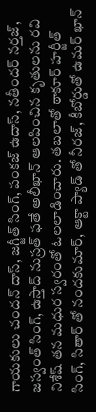గాయకులు చందన్ దాస్, జగ్జీత్ సింగ్, పంకజ్ ఉదాస్, నతీందర్ నర్తజ్, జస్వంత్ సింగ్, ఉస్తాద్ నుస్రత్ ఫతే అలీఖాన్ ఆలపించిన కృతులను రవి నిశేష్ తన మధుర స్వరంతో ఓలలాడించారు. తబలాతో ఠాకూర్ హర్జీత్ సింగ్, సితార్ తో నందకుమార్, ఆక్టా ప్యాడ్ తో నీరజ్, కీబోర్డుతో ఉమర్ ఖాన్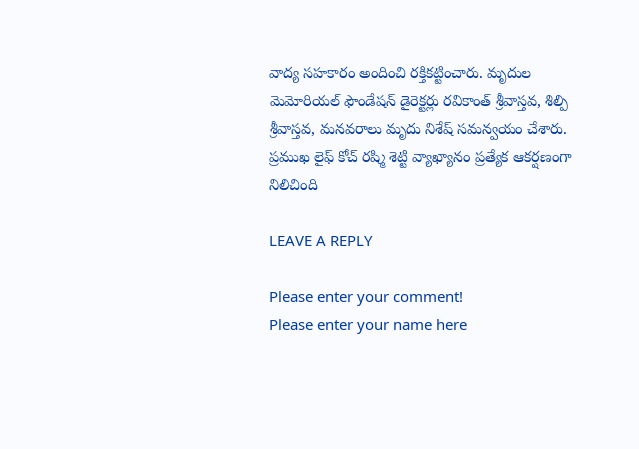వాద్య సహకారం అందించి రక్తికట్టించారు. మృదుల మెమోరియల్ ఫౌండేషన్ డైరెక్టర్లు రవికాంత్ శ్రీవాస్తవ, శిల్పి శ్రీవాస్తవ, మనవరాలు మృదు నిశేష్ సమన్వయం చేశారు. ప్రముఖ లైఫ్ కోచ్ రష్మి శెట్టి వ్యాఖ్యానం ప్రత్యేక ఆకర్షణంగా నిలిచింది

LEAVE A REPLY

Please enter your comment!
Please enter your name here